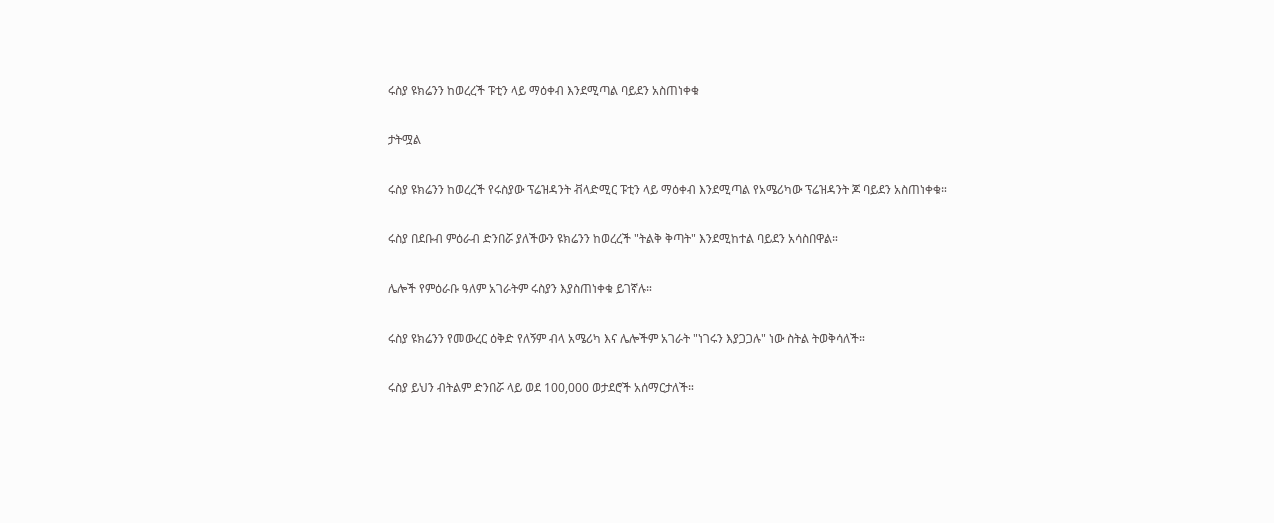ሩስያ ዩክሬንን ከወረረች ፑቲን ላይ ማዕቀብ እንደሚጣል ባይደን አስጠነቀቁ

ታትሟል

ሩስያ ዩክሬንን ከወረረች የሩስያው ፕሬዝዳንት ቭላድሚር ፑቲን ላይ ማዕቀብ እንደሚጣል የአሜሪካው ፕሬዝዳንት ጆ ባይደን አስጠነቀቁ።

ሩስያ በደቡብ ምዕራብ ድንበሯ ያለችውን ዩክሬንን ከወረረች "ትልቅ ቅጣት" እንደሚከተል ባይደን አሳስበዋል።

ሌሎች የምዕራቡ ዓለም አገራትም ሩስያን እያስጠነቀቁ ይገኛሉ።

ሩስያ ዩክሬንን የመውረር ዕቅድ የለኝም ብላ አሜሪካ እና ሌሎችም አገራት "ነገሩን እያጋጋሉ" ነው ስትል ትወቅሳለች።

ሩስያ ይህን ብትልም ድንበሯ ላይ ወደ 100,000 ወታደሮች አሰማርታለች።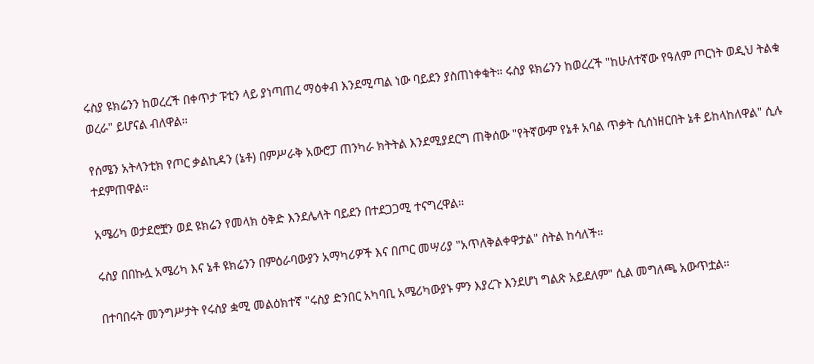ሩስያ ዩክሬንን ከወረረች በቀጥታ ፑቲን ላይ ያነጣጠረ ማዕቀብ እንደሚጣል ነው ባይደን ያስጠነቀቁት። ሩስያ ዩክሬንን ከወረረች "ከሁለተኛው የዓለም ጦርነት ወዲህ ትልቁ ወረራ" ይሆናል ብለዋል።

የሰሜን አትላንቲክ የጦር ቃልኪዳን (ኔቶ) በምሥራቅ አውሮፓ ጠንካራ ክትትል እንደሚያደርግ ጠቅሰው "የትኛውም የኔቶ አባል ጥቃት ሲሰነዘርበት ኔቶ ይከላከለዋል" ሲሉ ተደምጠዋል።

አሜሪካ ወታደሮቿን ወደ ዩክሬን የመላክ ዕቅድ እንደሌላት ባይደን በተደጋጋሚ ተናግረዋል።

ሩስያ በበኩሏ አሜሪካ እና ኔቶ ዩክሬንን በምዕራባውያን አማካሪዎች እና በጦር መሣሪያ "አጥለቅልቀዋታል" ስትል ከሳለች።

በተባበሩት መንግሥታት የሩስያ ቋሚ መልዕክተኛ "ሩስያ ድንበር አካባቢ አሜሪካውያኑ ምን እያረጉ እንደሆነ ግልጽ አይደለም" ሲል መግለጫ አውጥቷል።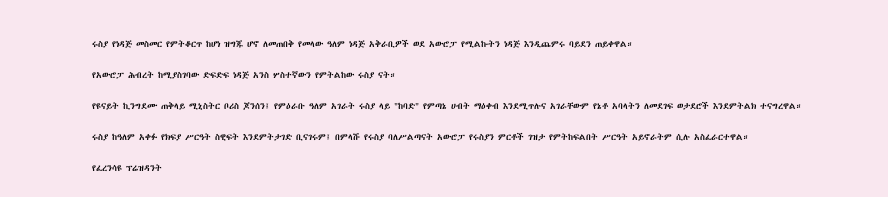ሩስያ የነዳጅ መስመር የምትቆርጥ ከሆነ ዝግጁ ሆኖ ለመጠበቅ የመላው ዓለም ነዳጅ አቅራቢዎች ወደ አውሮፓ የሚልኩትን ነዳጅ እንዲጨምሩ ባይደን ጠይቀዋል።

የአውሮፓ ሕብረት ከሚያስገባው ድፍድፍ ነዳጅ አንስ ሦስተኛውን የምትልከው ሩስያ ናት።

የዩናይት ኪንግደሙ ጠቅላይ ሚኒስትር ቦሪስ ጆንሰን፤ የምዕራቡ ዓለም አገራት ሩስያ ላይ "ከባድ" የምጣኔ ሀብት ማዕቀብ እንደሚጥሉና አገራቸውም የኔቶ አባላትን ለመደገፍ ወታደሮች እንደምትልክ ተናግረዋል።

ሩስያ ከዓለም አቀፉ የክፍያ ሥርዓት ስዊፍት እንደምትታገድ ቢናገሩም፤ በምላሹ የሩስያ ባለሥልጣናት አውሮፓ የሩስያን ምርቶች ገዝታ የምትከፍልበት ሥርዓት አይኖራትም ሲሉ አስፈራርተዋል።

የፈረንሳዩ ፕሬዝዳንት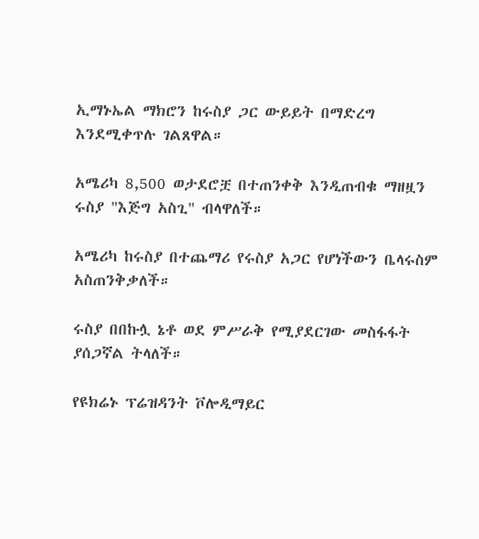ኢማኑኤል ማክሮን ከሩስያ ጋር ውይይት በማድረግ እንደሚቀጥሉ ገልጸዋል።

አሜሪካ 8,500 ወታደሮቿ በተጠንቀቅ እንዲጠብቁ ማዘዟን ሩስያ "እጅግ አስጊ" ብላዋለች።

አሜሪካ ከሩስያ በተጨማሪ የሩስያ አጋር የሆነችውን ቤላሩስም አስጠንቅቃለች።

ሩስያ በበኩሏ ኔቶ ወደ ምሥራቅ የሚያደርገው መስፋፋት ያሰጋኛል ትላለች።

የዩክሬኑ ፕሬዝዳንት ቮሎዲማይር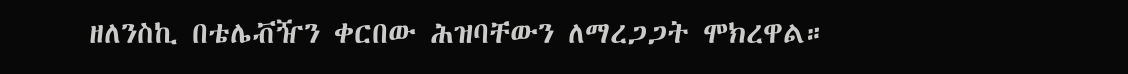ዘለንስኪ በቴሌቭዥን ቀርበው ሕዝባቸውን ለማረጋጋት ሞክረዋል።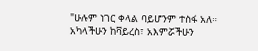"ሁሉም ነገር ቀላል ባይሆንም ተስፋ አለ። አካላችሁን ከቫይረስ፣ አእምሯችሁን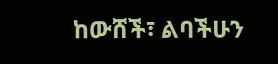ከውሸች፣ ልባችሁን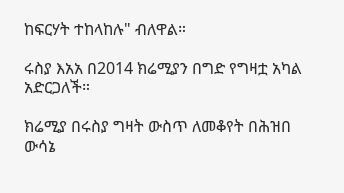ከፍርሃት ተከላከሉ" ብለዋል።

ሩስያ እአአ በ2014 ክሬሚያን በግድ የግዛቷ አካል አድርጋለች።

ክሬሚያ በሩስያ ግዛት ውስጥ ለመቆየት በሕዝበ ውሳኔ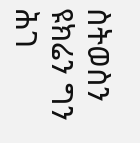ስትወስን ዩክሬን ግን ሕገ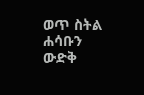ወጥ ስትል ሐሳቡን ውድቅ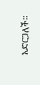አድርጋለች።